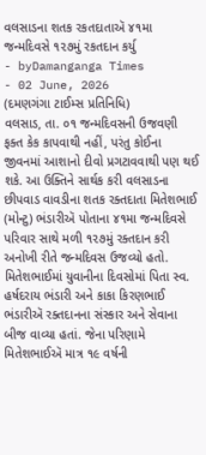વલસાડના શતક રકતદાતાઍ ૪૧મા જન્મદિવસે ૧૨૭મું રકતદાન કર્યુ
- byDamanganga Times
- 02 June, 2026
(દમણગંગા ટાઈમ્સ પ્રતિનિધિ)
વલસાડ, તા. ૦૧ જન્મદિવસની ઉજવણી ફક્ત કેક કાપવાથી નહીં, પરંતુ કોઈના જીવનમાં આશાનો દીવો પ્રગટાવવાથી પણ થઈ શકે. આ ઉક્તિને સાર્થક કરી વલસાડના છીપવાડ વાવડીના શતક રક્તદાતા મિતેશભાઈ (મોન્ટુ) ભંડારીઍ પોતાના ૪૧મા જન્મદિવસે પરિવાર સાથે મળી ૧૨૭મું રક્તદાન કરી અનોખી રીતે જન્મદિવસ ઉજવ્યો હતો.
મિતેશભાઈમાં યુવાનીના દિવસોમાં પિતા સ્વ. હર્ષદરાય ભંડારી અને કાકા કિરણભાઈ ભંડારીઍ રક્તદાનના સંસ્કાર અને સેવાના બીજ વાવ્યા હતાં. જેના પરિણામે મિતેશભાઈઍ માત્ર ૧૯ વર્ષની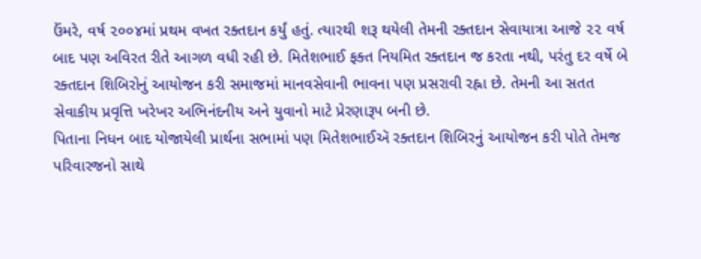ઉંમરે, વર્ષ ૨૦૦૪માં પ્રથમ વખત રક્તદાન કર્યું હતું. ત્યારથી શરૂ થયેલી તેમની રક્તદાન સેવાયાત્રા આજે ૨૨ વર્ષ બાદ પણ અવિરત રીતે આગળ વધી રહી છે. મિતેશભાઈ ફક્ત નિયમિત રક્તદાન જ કરતા નથી, પરંતુ દર વર્ષે બે રક્તદાન શિબિરોનું આયોજન કરી સમાજમાં માનવસેવાની ભાવના પણ પ્રસરાવી રહ્ના છે. તેમની આ સતત સેવાકીય પ્રવૃત્તિ ખરેખર અભિનંદનીય અને યુવાનો માટે પ્રેરણારૂપ બની છે.
પિતાના નિધન બાદ યોજાયેલી પ્રાર્થના સભામાં પણ મિતેશભાઈઍ રક્તદાન શિબિરનું આયોજન કરી પોતે તેમજ પરિવારજનો સાથે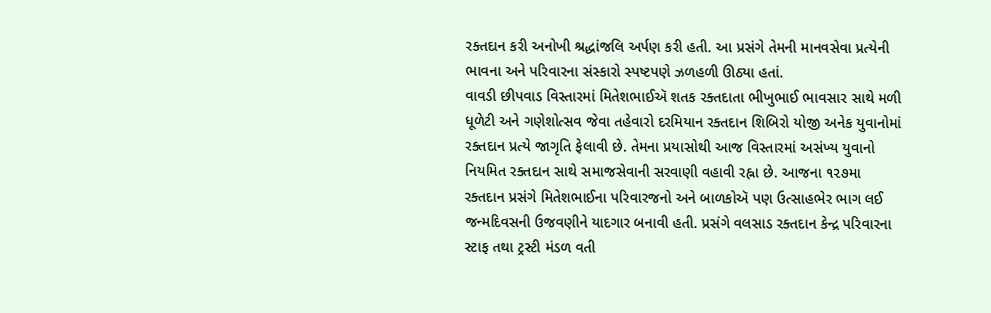રક્તદાન કરી અનોખી શ્રદ્ધાંજલિ અર્પણ કરી હતી. આ પ્રસંગે તેમની માનવસેવા પ્રત્યેની ભાવના અને પરિવારના સંસ્કારો સ્પષ્ટપણે ઝળહળી ઊઠ્યા હતાં.
વાવડી છીપવાડ વિસ્તારમાં મિતેશભાઈઍ શતક રક્તદાતા ભીખુભાઈ ભાવસાર સાથે મળી ધૂળેટી અને ગણેશોત્સવ જેવા તહેવારો દરમિયાન રક્તદાન શિબિરો યોજી અનેક યુવાનોમાં રક્તદાન પ્રત્યે જાગૃતિ ફેલાવી છે. તેમના પ્રયાસોથી આજ વિસ્તારમાં અસંખ્ય યુવાનો નિયમિત રક્તદાન સાથે સમાજસેવાની સરવાણી વહાવી રહ્ના છે. આજના ૧૨૭મા રક્તદાન પ્રસંગે મિતેશભાઈના પરિવારજનો અને બાળકોઍ પણ ઉત્સાહભેર ભાગ લઈ જન્મદિવસની ઉજવણીને યાદગાર બનાવી હતી. પ્રસંગે વલસાડ રક્તદાન કેન્દ્ર પરિવારના સ્ટાફ તથા ટ્રસ્ટી મંડળ વતી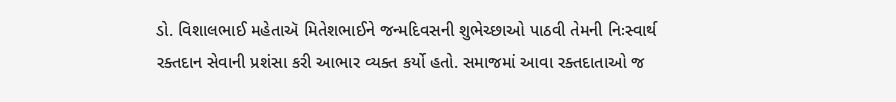ડો. વિશાલભાઈ મહેતાઍ મિતેશભાઈને જન્મદિવસની શુભેચ્છાઓ પાઠવી તેમની નિઃસ્વાર્થ રક્તદાન સેવાની પ્રશંસા કરી આભાર વ્યક્ત કર્યો હતો. સમાજમાં આવા રક્તદાતાઓ જ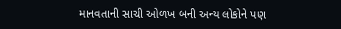માનવતાની સાચી ઓળખ બની અન્ય લોકોને પણ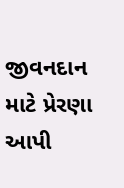જીવનદાન માટે પ્રેરણા આપી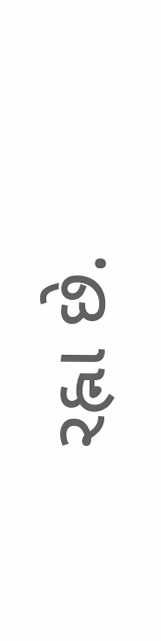રહ્ના છે.